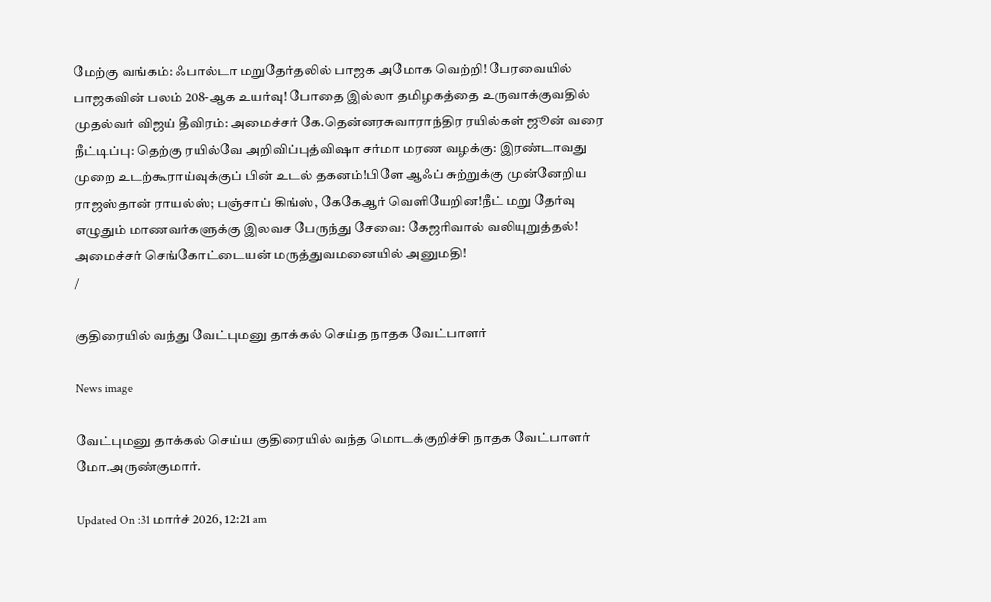மேற்கு வங்கம்: ஃபால்டா மறுதேர்தலில் பாஜக அமோக வெற்றி! பேரவையில் பாஜகவின் பலம் 208-ஆக உயர்வு! போதை இல்லா தமிழகத்தை உருவாக்குவதில் முதல்வர் விஜய் தீவிரம்: அமைச்சர் கே.தென்னரசுவாராந்திர ரயில்கள் ஜூன் வரை நீட்டிப்பு: தெற்கு ரயில்வே அறிவிப்புத்விஷா சர்மா மரண வழக்கு: இரண்டாவது முறை உடற்கூராய்வுக்குப் பின் உடல் தகனம்!பிளே ஆஃப் சுற்றுக்கு முன்னேறிய ராஜஸ்தான் ராயல்ஸ்; பஞ்சாப் கிங்ஸ், கேகேஆர் வெளியேறின!நீட் மறு தேர்வு எழுதும் மாணவர்களுக்கு இலவச பேருந்து சேவை: கேஜரிவால் வலியுறுத்தல்! அமைச்சர் செங்கோட்டையன் மருத்துவமனையில் அனுமதி!
/

குதிரையில் வந்து வேட்புமனு தாக்கல் செய்த நாதக வேட்பாளர்

News image

வேட்புமனு தாக்கல் செய்ய குதிரையில் வந்த மொடக்குறிச்சி நாதக வேட்பாளர் மோ.அருண்குமார்.

Updated On :31 மார்ச் 2026, 12:21 am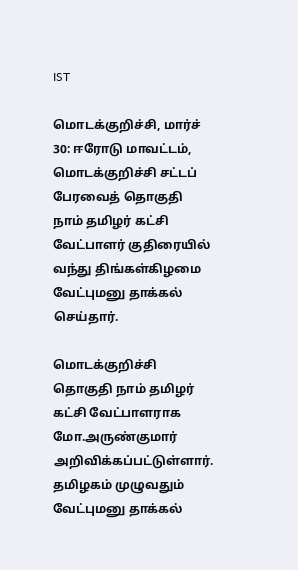IST

மொடக்குறிச்சி, மார்ச் 30: ஈரோடு மாவட்டம், மொடக்குறிச்சி சட்டப் பேரவைத் தொகுதி நாம் தமிழர் கட்சி வேட்பாளர் குதிரையில் வந்து திங்கள்கிழமை வேட்புமனு தாக்கல் செய்தார்.

மொடக்குறிச்சி தொகுதி நாம் தமிழர் கட்சி வேட்பாளராக மோ.அருண்குமார் அறிவிக்கப்பட்டுள்ளார். தமிழகம் முழுவதும் வேட்புமனு தாக்கல்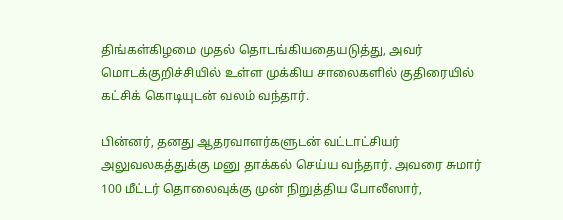திங்கள்கிழமை முதல் தொடங்கியதையடுத்து, அவர் மொடக்குறிச்சியில் உள்ள முக்கிய சாலைகளில் குதிரையில் கட்சிக் கொடியுடன் வலம் வந்தார்.

பின்னர், தனது ஆதரவாளர்களுடன் வட்டாட்சியர் அலுவலகத்துக்கு மனு தாக்கல் செய்ய வந்தார். அவரை சுமார் 100 மீட்டர் தொலைவுக்கு முன் நிறுத்திய போலீஸார்,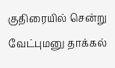குதிரையில் சென்று வேட்புமனு தாக்கல்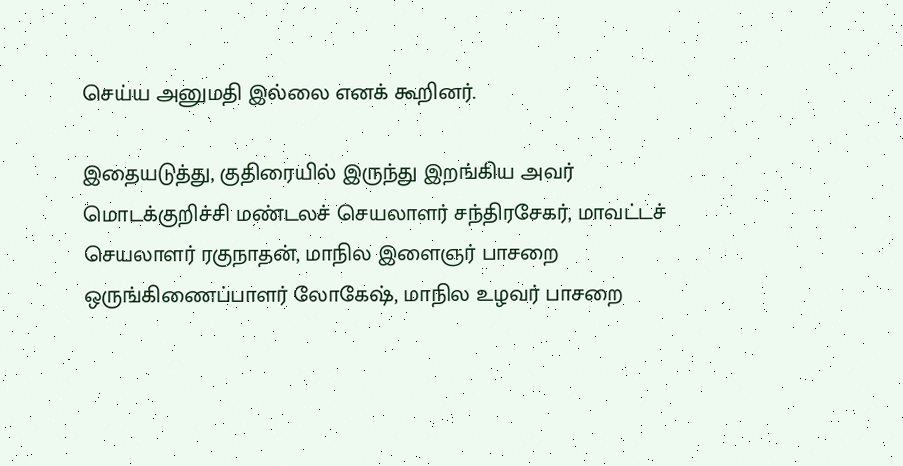செய்ய அனுமதி இல்லை எனக் கூறினர்.

இதையடுத்து, குதிரையில் இருந்து இறங்கிய அவர் மொடக்குறிச்சி மண்டலச் செயலாளர் சந்திரசேகர், மாவட்டச் செயலாளர் ரகுநாதன், மாநில இளைஞர் பாசறை ஒருங்கிணைப்பாளர் லோகேஷ், மாநில உழவர் பாசறை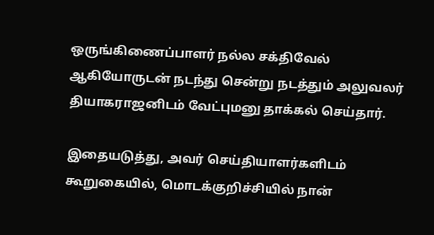ஒருங்கிணைப்பாளர் நல்ல சக்திவேல் ஆகியோருடன் நடந்து சென்று நடத்தும் அலுவலர் தியாகராஜனிடம் வேட்புமனு தாக்கல் செய்தார்.

இதையடுத்து, அவர் செய்தியாளர்களிடம் கூறுகையில், மொடக்குறிச்சியில் நான்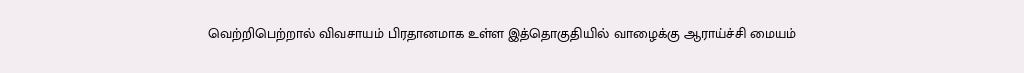வெற்றிபெற்றால் விவசாயம் பிரதானமாக உள்ள இத்தொகுதியில் வாழைக்கு ஆராய்ச்சி மையம்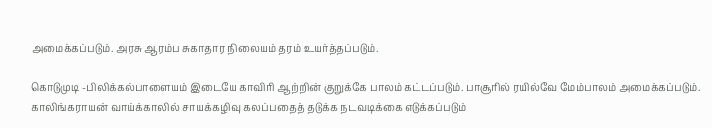அமைக்கப்படும். அரசு ஆரம்ப சுகாதார நிலையம் தரம் உயர்த்தப்படும்.

கொடுமுடி -பிலிக்கல்பாளையம் இடையே காவிரி ஆற்றின் குறுக்கே பாலம் கட்டப்படும். பாசூரில் ரயில்வே மேம்பாலம் அமைக்கப்படும். காலிங்கராயன் வாய்க்காலில் சாயக்கழிவு கலப்பதைத் தடுக்க நடவடிக்கை எடுக்கப்படும்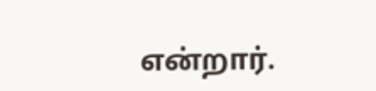என்றார்.